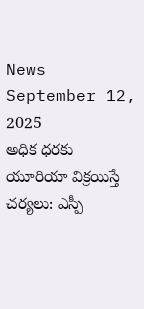News September 12, 2025
అధిక ధరకు యూరియా విక్రయిస్తే చర్యలు: ఎస్పీ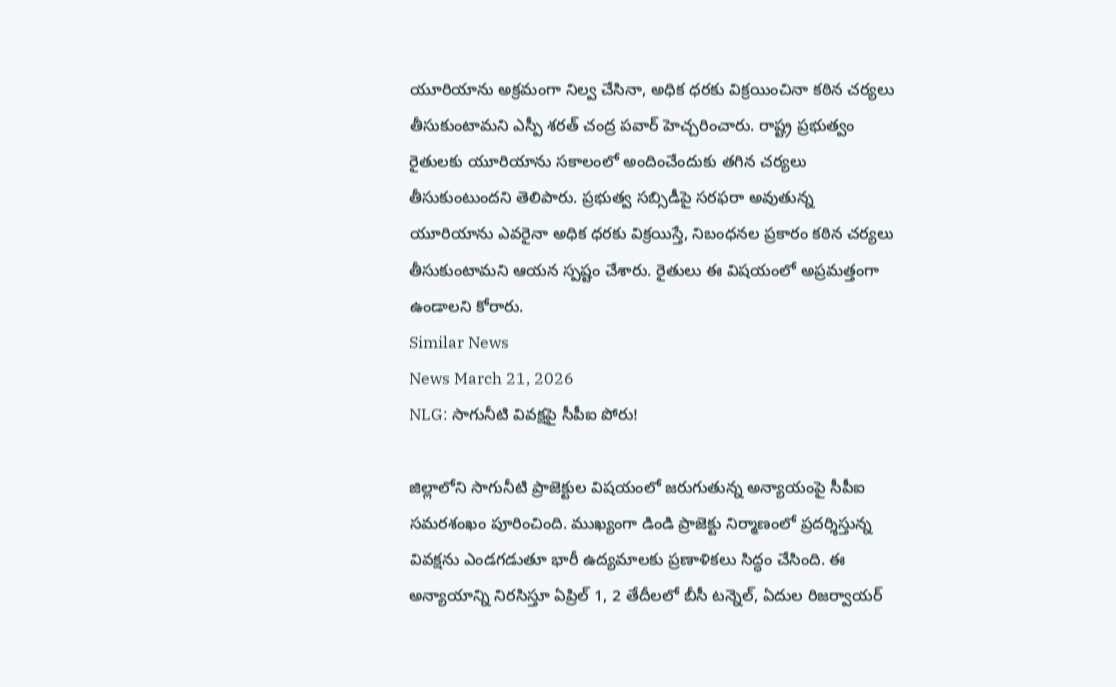యూరియాను అక్రమంగా నిల్వ చేసినా, అధిక ధరకు విక్రయించినా కఠిన చర్యలు తీసుకుంటామని ఎస్పీ శరత్ చంద్ర పవార్ హెచ్చరించారు. రాష్ట్ర ప్రభుత్వం రైతులకు యూరియాను సకాలంలో అందించేందుకు తగిన చర్యలు తీసుకుంటుందని తెలిపారు. ప్రభుత్వ సబ్సిడీపై సరఫరా అవుతున్న యూరియాను ఎవరైనా అధిక ధరకు విక్రయిస్తే, నిబంధనల ప్రకారం కఠిన చర్యలు తీసుకుంటామని ఆయన స్పష్టం చేశారు. రైతులు ఈ విషయంలో అప్రమత్తంగా ఉండాలని కోరారు.
Similar News
News March 21, 2026
NLG: సాగునీటి వివక్షపై సీపీఐ పోరు!

జిల్లాలోని సాగునీటి ప్రాజెక్టుల విషయంలో జరుగుతున్న అన్యాయంపై సీపీఐ సమరశంఖం పూరించింది. ముఖ్యంగా డిండి ప్రాజెక్టు నిర్మాణంలో ప్రదర్శిస్తున్న వివక్షను ఎండగడుతూ భారీ ఉద్యమాలకు ప్రణాళికలు సిద్ధం చేసింది. ఈ అన్యాయాన్ని నిరసిస్తూ ఏప్రిల్ 1, 2 తేదీలలో బీసీ టన్నెల్, ఏదుల రిజర్వాయర్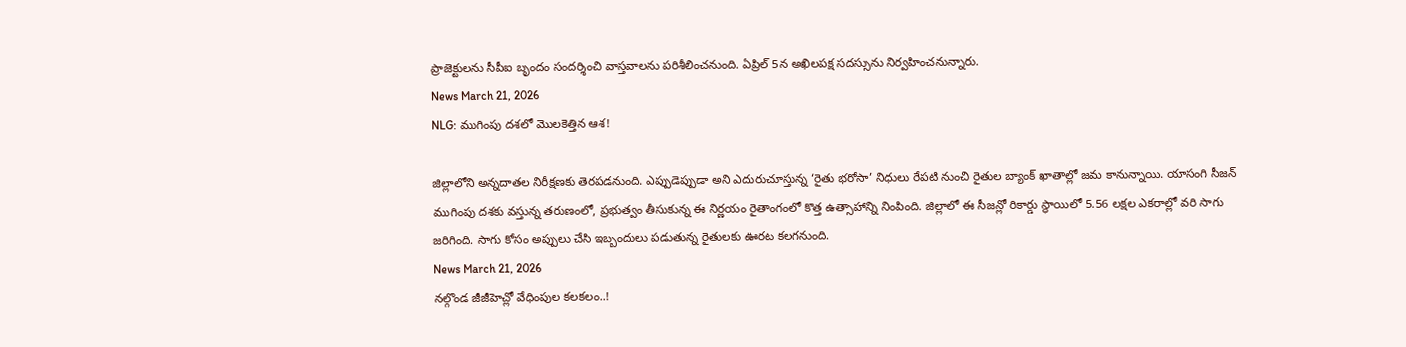ప్రాజెక్టులను సీపీఐ బృందం సందర్శించి వాస్తవాలను పరిశీలించనుంది. ఏప్రిల్ 5న అఖిలపక్ష సదస్సును నిర్వహించనున్నారు.
News March 21, 2026
NLG: ముగింపు దశలో మొలకెత్తిన ఆశ!

జిల్లాలోని అన్నదాతల నిరీక్షణకు తెరపడనుంది. ఎప్పుడెప్పుడా అని ఎదురుచూస్తున్న ‘రైతు భరోసా’ నిధులు రేపటి నుంచి రైతుల బ్యాంక్ ఖాతాల్లో జమ కానున్నాయి. యాసంగి సీజన్ ముగింపు దశకు వస్తున్న తరుణంలో, ప్రభుత్వం తీసుకున్న ఈ నిర్ణయం రైతాంగంలో కొత్త ఉత్సాహాన్ని నింపింది. జిల్లాలో ఈ సీజన్లో రికార్డు స్థాయిలో 5.56 లక్షల ఎకరాల్లో వరి సాగు జరిగింది. సాగు కోసం అప్పులు చేసి ఇబ్బందులు పడుతున్న రైతులకు ఊరట కలగనుంది.
News March 21, 2026
నల్గొండ జీజీహెచ్లో వేధింపుల కలకలం..!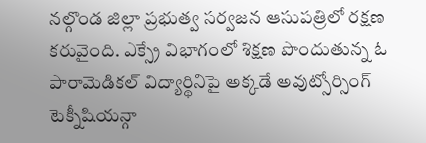నల్గొండ జిల్లా ప్రభుత్వ సర్వజన ఆసుపత్రిలో రక్షణ కరువైంది. ఎక్స్రే విభాగంలో శిక్షణ పొందుతున్న ఓ పారామెడికల్ విద్యార్థినిపై అక్కడే అవుట్సోర్సింగ్ టెక్నీషియన్గా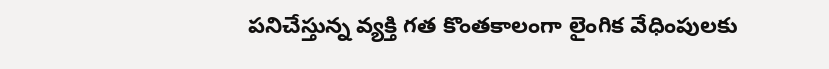పనిచేస్తున్న వ్యక్తి గత కొంతకాలంగా లైంగిక వేధింపులకు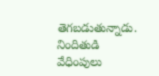తెగబడుతున్నాడు. నిందితుడి వేధింపులు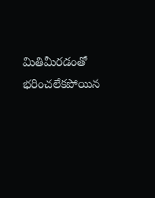మితిమీరడంతో భరించలేకపోయిన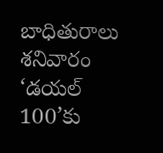బాధితురాలు శనివారం ‘డయల్ 100’కు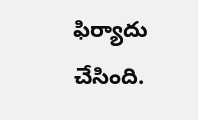ఫిర్యాదు చేసింది.